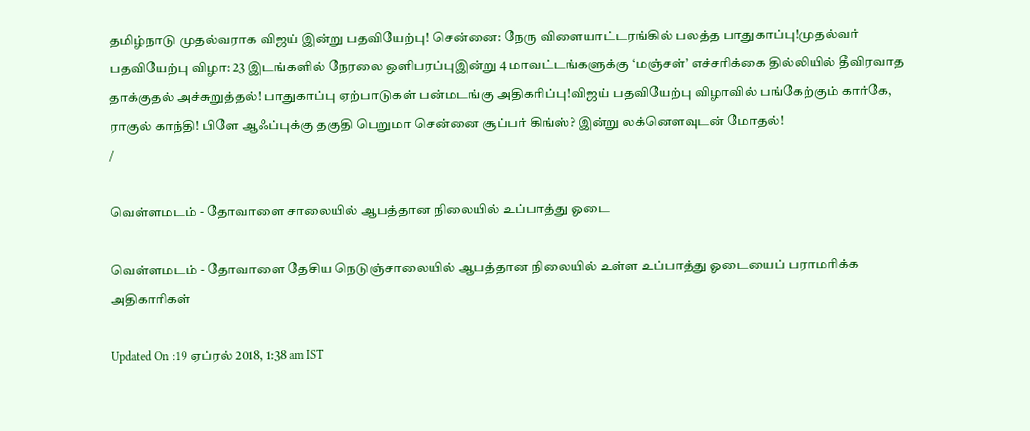தமிழ்நாடு முதல்வராக விஜய் இன்று பதவியேற்பு! சென்னை: நேரு விளையாட்டரங்கில் பலத்த பாதுகாப்பு!முதல்வர் பதவியேற்பு விழா: 23 இடங்களில் நேரலை ஒளிபரப்புஇன்று 4 மாவட்டங்களுக்கு ‘மஞ்சள்’ எச்சரிக்கை தில்லியில் தீவிரவாத தாக்குதல் அச்சுறுத்தல்! பாதுகாப்பு ஏற்பாடுகள் பன்மடங்கு அதிகரிப்பு!விஜய் பதவியேற்பு விழாவில் பங்கேற்கும் கார்கே, ராகுல் காந்தி! பிளே ஆஃப்புக்கு தகுதி பெறுமா சென்னை சூப்பர் கிங்ஸ்? இன்று லக்னௌவுடன் மோதல்!
/

வெள்ளமடம் - தோவாளை சாலையில் ஆபத்தான நிலையில் உப்பாத்து ஓடை

வெள்ளமடம் - தோவாளை தேசிய நெடுஞ்சாலையில் ஆபத்தான நிலையில் உள்ள உப்பாத்து ஓடையைப் பராமரிக்க அதிகாரிகள்

Updated On :19 ஏப்ரல் 2018, 1:38 am IST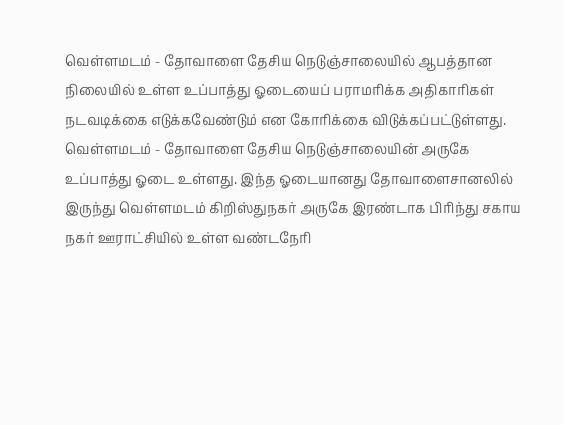வெள்ளமடம் - தோவாளை தேசிய நெடுஞ்சாலையில் ஆபத்தான நிலையில் உள்ள உப்பாத்து ஓடையைப் பராமரிக்க அதிகாரிகள் நடவடிக்கை எடுக்கவேண்டும் என கோரிக்கை விடுக்கப்பட்டுள்ளது.
வெள்ளமடம் - தோவாளை தேசிய நெடுஞ்சாலையின் அருகே உப்பாத்து ஓடை உள்ளது. இந்த ஓடையானது தோவாளைசானலில் இருந்து வெள்ளமடம் கிறிஸ்துநகர் அருகே இரண்டாக பிரிந்து சகாய நகர் ஊராட்சியில் உள்ள வண்டநேரி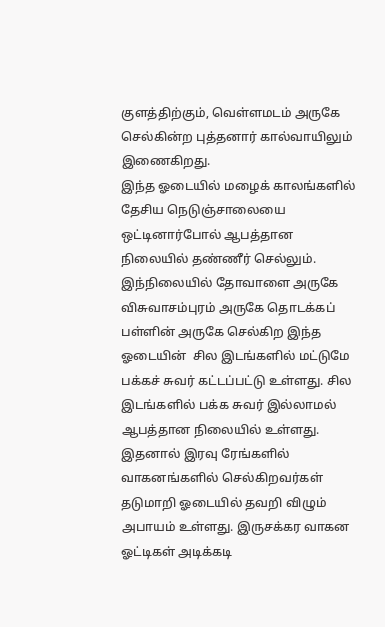குளத்திற்கும், வெள்ளமடம் அருகே செல்கின்ற புத்தனார் கால்வாயிலும் இணைகிறது.
இந்த ஓடையில் மழைக் காலங்களில் தேசிய நெடுஞ்சாலையை ஒட்டினார்போல் ஆபத்தான நிலையில் தண்ணீர் செல்லும். இந்நிலையில் தோவாளை அருகே விசுவாசம்புரம் அருகே தொடக்கப் பள்ளின் அருகே செல்கிற இந்த  ஓடையின்  சில இடங்களில் மட்டுமே பக்கச் சுவர் கட்டப்பட்டு உள்ளது. சில இடங்களில் பக்க சுவர் இல்லாமல்  ஆபத்தான நிலையில் உள்ளது.
இதனால் இரவு ரேங்களில் வாகனங்களில் செல்கிறவர்கள் தடுமாறி ஓடையில் தவறி விழும் அபாயம் உள்ளது. இருசக்கர வாகன ஓட்டிகள் அடிக்கடி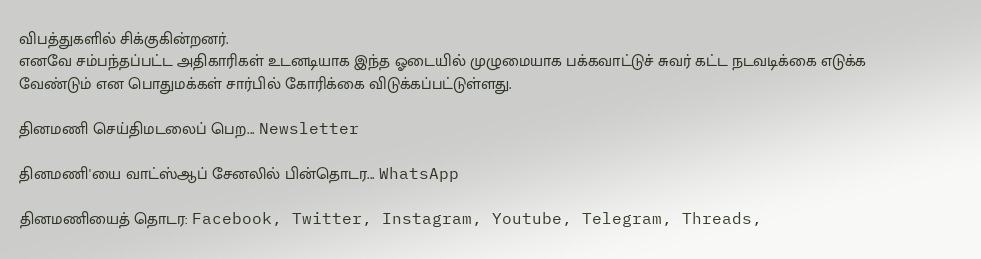விபத்துகளில் சிக்குகின்றனர்.
எனவே சம்பந்தப்பட்ட அதிகாரிகள் உடனடியாக இந்த ஓடையில் முழுமையாக பக்கவாட்டுச் சுவர் கட்ட நடவடிக்கை எடுக்க வேண்டும் என பொதுமக்கள் சார்பில் கோரிக்கை விடுக்கப்பட்டுள்ளது.

தினமணி செய்திமடலைப் பெற... Newsletter

தினமணி'யை வாட்ஸ்ஆப் சேனலில் பின்தொடர... WhatsApp

தினமணியைத் தொடர: Facebook, Twitter, Instagram, Youtube, Telegram, Threads,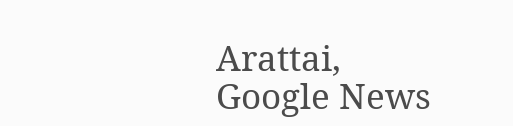Arattai, Google News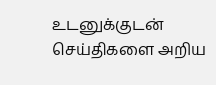உடனுக்குடன் செய்திகளை அறிய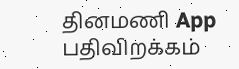தினமணி App பதிவிறக்கம்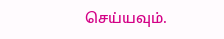செய்யவும்.